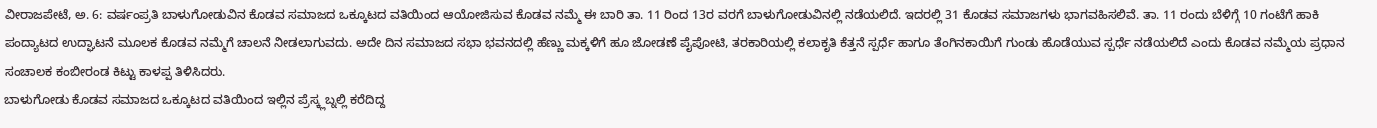ವೀರಾಜಪೇಟೆ, ಅ. 6: ವರ್ಷಂಪ್ರತಿ ಬಾಳುಗೋಡುವಿನ ಕೊಡವ ಸಮಾಜದ ಒಕ್ಕೂಟದ ವತಿಯಿಂದ ಆಯೋಜಿಸುವ ಕೊಡವ ನಮ್ಮೆ ಈ ಬಾರಿ ತಾ. 11 ರಿಂದ 13ರ ವರಗೆ ಬಾಳುಗೋಡುವಿನಲ್ಲಿ ನಡೆಯಲಿದೆ. ಇದರಲ್ಲಿ 31 ಕೊಡವ ಸಮಾಜಗಳು ಭಾಗವಹಿಸಲಿವೆ. ತಾ. 11 ರಂದು ಬೆಳಿಗ್ಗೆ 10 ಗಂಟೆಗೆ ಹಾಕಿ ಪಂದ್ಯಾಟದ ಉದ್ಘಾಟನೆ ಮೂಲಕ ಕೊಡವ ನಮ್ಮೆಗೆ ಚಾಲನೆ ನೀಡಲಾಗುವದು. ಅದೇ ದಿನ ಸಮಾಜದ ಸಭಾ ಭವನದಲ್ಲಿ ಹೆಣ್ಣು ಮಕ್ಕಳಿಗೆ ಹೂ ಜೋಡಣೆ ಪೈಪೋಟಿ, ತರಕಾರಿಯಲ್ಲಿ ಕಲಾಕೃತಿ ಕೆತ್ತನೆ ಸ್ಪರ್ಧೆ ಹಾಗೂ ತೆಂಗಿನಕಾಯಿಗೆ ಗುಂಡು ಹೊಡೆಯುವ ಸ್ಪರ್ಧೆ ನಡೆಯಲಿದೆ ಎಂದು ಕೊಡವ ನಮ್ಮೆಯ ಪ್ರಧಾನ ಸಂಚಾಲಕ ಕಂಬೀರಂಡ ಕಿಟ್ಟು ಕಾಳಪ್ಪ ತಿಳಿಸಿದರು.
ಬಾಳುಗೋಡು ಕೊಡವ ಸಮಾಜದ ಒಕ್ಕೂಟದ ವತಿಯಿಂದ ಇಲ್ಲಿನ ಪ್ರೆಸ್ಕ್ಲಬ್ನಲ್ಲಿ ಕರೆದಿದ್ದ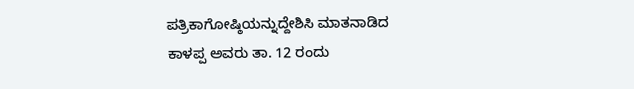ಪತ್ರಿಕಾಗೋಷ್ಠಿಯನ್ನುದ್ದೇಶಿಸಿ ಮಾತನಾಡಿದ ಕಾಳಪ್ಪ ಅವರು ತಾ. 12 ರಂದು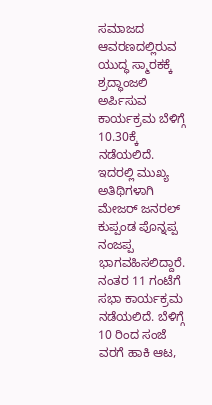ಸಮಾಜದ ಆವರಣದಲ್ಲಿರುವ ಯುದ್ಧ ಸ್ಮಾರಕಕ್ಕೆ ಶ್ರದ್ಧಾಂಜಲಿ ಅರ್ಪಿಸುವ ಕಾರ್ಯಕ್ರಮ ಬೆಳಿಗ್ಗೆ 10.30ಕ್ಕೆ ನಡೆಯಲಿದೆ. ಇದರಲ್ಲಿ ಮುಖ್ಯ ಅತಿಥಿಗಳಾಗಿ ಮೇಜರ್ ಜನರಲ್ ಕುಪ್ಪಂಡ ಪೊನ್ನಪ್ಪ ನಂಜಪ್ಪ ಭಾಗವಹಿಸಲಿದ್ದಾರೆ. ನಂತರ 11 ಗಂಟೆಗೆ ಸಭಾ ಕಾರ್ಯಕ್ರಮ ನಡೆಯಲಿದೆ. ಬೆಳಿಗ್ಗೆ 10 ರಿಂದ ಸಂಜೆ ವರಗೆ ಹಾಕಿ ಆಟ,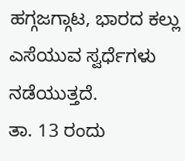ಹಗ್ಗಜಗ್ಗಾಟ, ಭಾರದ ಕಲ್ಲು ಎಸೆಯುವ ಸ್ವರ್ಧೆಗಳು ನಡೆಯುತ್ತದೆ.
ತಾ. 13 ರಂದು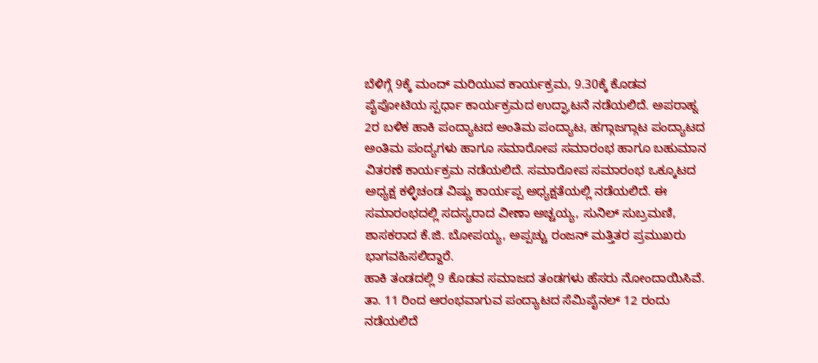ಬೆಳಿಗ್ಗೆ 9ಕ್ಕೆ ಮಂದ್ ಮರಿಯುವ ಕಾರ್ಯಕ್ರಮ, 9.30ಕ್ಕೆ ಕೊಡವ ಪೈಪೋಟಿಯ ಸ್ಪರ್ಧಾ ಕಾರ್ಯಕ್ರಮದ ಉದ್ಘಾಟನೆ ನಡೆಯಲಿದೆ. ಅಪರಾಹ್ನ 2ರ ಬಳಿಕ ಹಾಕಿ ಪಂದ್ಯಾಟದ ಅಂತಿಮ ಪಂದ್ಯಾಟ, ಹಗ್ಗಾಜಗ್ಗಾಟ ಪಂದ್ಯಾಟದ ಅಂತಿಮ ಪಂದ್ಯಗಳು ಹಾಗೂ ಸಮಾರೋಪ ಸಮಾರಂಭ ಹಾಗೂ ಬಹುಮಾನ ವಿತರಣೆ ಕಾರ್ಯಕ್ರಮ ನಡೆಯಲಿದೆ. ಸಮಾರೋಪ ಸಮಾರಂಭ ಒಕ್ಕೂಟದ ಅಧ್ಯಕ್ಷ ಕಳ್ಳಿಚಂಡ ವಿಷ್ಣು ಕಾರ್ಯಪ್ಪ ಅಧ್ಯಕ್ಷತೆಯಲ್ಲಿ ನಡೆಯಲಿದೆ. ಈ ಸಮಾರಂಭದಲ್ಲಿ ಸದಸ್ಯರಾದ ವೀಣಾ ಅಚ್ಚಯ್ಯ, ಸುನಿಲ್ ಸುಬ್ರಮಣಿ, ಶಾಸಕರಾದ ಕೆ.ಜಿ. ಬೋಪಯ್ಯ, ಅಪ್ಪಚ್ಚು ರಂಜನ್ ಮತ್ತಿತರ ಪ್ರಮುಖರು ಭಾಗವಹಿಸಲಿದ್ದಾರೆ.
ಹಾಕಿ ತಂಡದಲ್ಲಿ 9 ಕೊಡವ ಸಮಾಜದ ತಂಡಗಳು ಹೆಸರು ನೋಂದಾಯಿಸಿವೆ. ತಾ. 11 ರಿಂದ ಆರಂಭವಾಗುವ ಪಂದ್ಯಾಟದ ಸೆಮಿಪೈನಲ್ 12 ರಂದು ನಡೆಯಲಿದೆ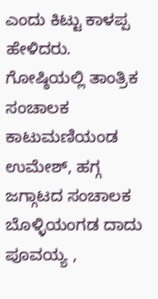ಎಂದು ಕಿಟ್ಟು ಕಾಳಪ್ಪ ಹೇಳಿದರು.
ಗೋಷ್ಠಿಯಲ್ಲಿ ತಾಂತ್ರಿಕ ಸಂಚಾಲಕ ಕಾಟುಮಣಿಯಂಡ ಉಮೇಶ್, ಹಗ್ಗ ಜಗ್ಗಾಟದ ಸಂಚಾಲಕ ಬೊಳ್ಳಿಯಂಗಡ ದಾದು ಪೂವಯ್ಯ ,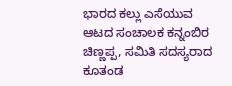ಭಾರದ ಕಲ್ಲು ಎಸೆಯುವ ಆಟದ ಸಂಚಾಲಕ ಕನ್ನಂಬಿರ ಚಿಣ್ಣಪ್ಪ, ಸಮಿತಿ ಸದಸ್ಯರಾದ ಕೂತಂಡ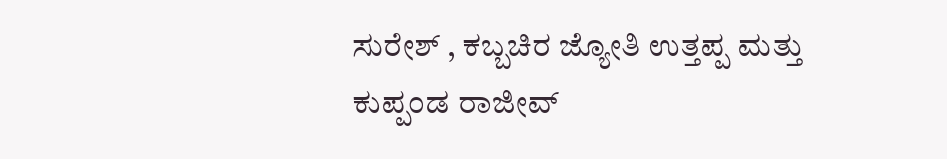ಸುರೇಶ್ , ಕಬ್ಬಚಿರ ಜ್ಯೋತಿ ಉತ್ತಪ್ಪ ಮತ್ತು ಕುಪ್ಪಂಡ ರಾಜೀವ್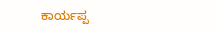ಕಾರ್ಯಪ್ಪ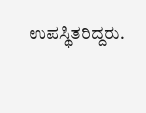ಉಪಸ್ಥಿತರಿದ್ದರು.